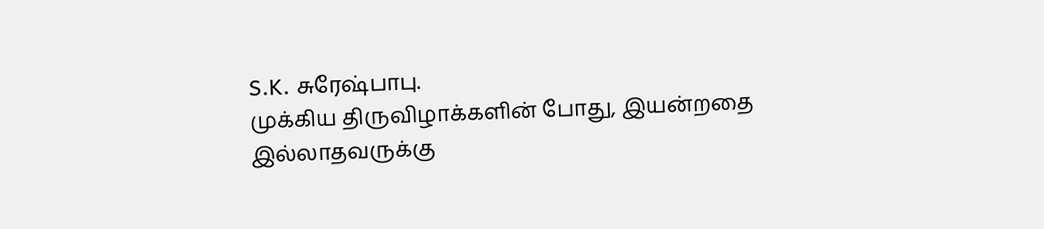S.K. சுரேஷ்பாபு.
முக்கிய திருவிழாக்களின் போது, இயன்றதை இல்லாதவருக்கு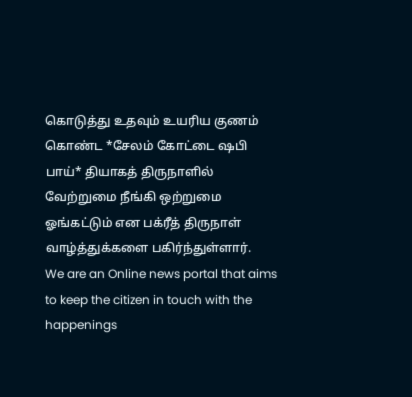கொடுத்து உதவும் உயரிய குணம் கொண்ட *சேலம் கோட்டை ஷபி பாய்* தியாகத் திருநாளில் வேற்றுமை நீங்கி ஒற்றுமை ஓங்கட்டும் என பக்ரீத் திருநாள் வாழ்த்துக்களை பகிர்ந்துள்ளார்.
We are an Online news portal that aims to keep the citizen in touch with the happenings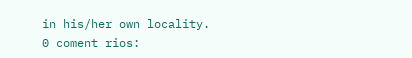in his/her own locality.
0 coment rios: